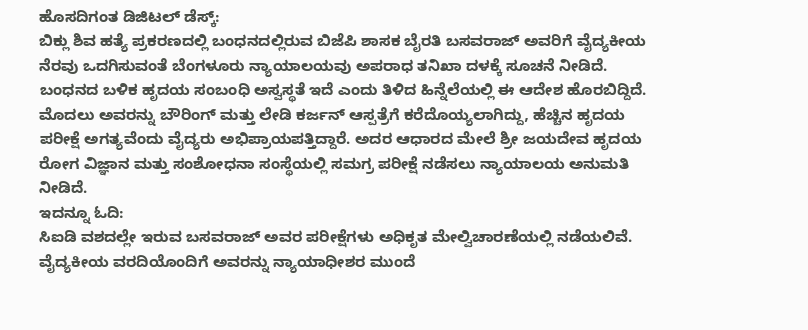ಹೊಸದಿಗಂತ ಡಿಜಿಟಲ್ ಡೆಸ್ಕ್:
ಬಿಕ್ಲು ಶಿವ ಹತ್ಯೆ ಪ್ರಕರಣದಲ್ಲಿ ಬಂಧನದಲ್ಲಿರುವ ಬಿಜೆಪಿ ಶಾಸಕ ಬೈರತಿ ಬಸವರಾಜ್ ಅವರಿಗೆ ವೈದ್ಯಕೀಯ ನೆರವು ಒದಗಿಸುವಂತೆ ಬೆಂಗಳೂರು ನ್ಯಾಯಾಲಯವು ಅಪರಾಧ ತನಿಖಾ ದಳಕ್ಕೆ ಸೂಚನೆ ನೀಡಿದೆ. ಬಂಧನದ ಬಳಿಕ ಹೃದಯ ಸಂಬಂಧಿ ಅಸ್ವಸ್ಥತೆ ಇದೆ ಎಂದು ತಿಳಿದ ಹಿನ್ನೆಲೆಯಲ್ಲಿ ಈ ಆದೇಶ ಹೊರಬಿದ್ದಿದೆ.
ಮೊದಲು ಅವರನ್ನು ಬೌರಿಂಗ್ ಮತ್ತು ಲೇಡಿ ಕರ್ಜನ್ ಆಸ್ಪತ್ರೆಗೆ ಕರೆದೊಯ್ಯಲಾಗಿದ್ದು, ಹೆಚ್ಚಿನ ಹೃದಯ ಪರೀಕ್ಷೆ ಅಗತ್ಯವೆಂದು ವೈದ್ಯರು ಅಭಿಪ್ರಾಯಪತ್ತಿದ್ದಾರೆ. ಅದರ ಆಧಾರದ ಮೇಲೆ ಶ್ರೀ ಜಯದೇವ ಹೃದಯ ರೋಗ ವಿಜ್ಞಾನ ಮತ್ತು ಸಂಶೋಧನಾ ಸಂಸ್ಥೆಯಲ್ಲಿ ಸಮಗ್ರ ಪರೀಕ್ಷೆ ನಡೆಸಲು ನ್ಯಾಯಾಲಯ ಅನುಮತಿ ನೀಡಿದೆ.
ಇದನ್ನೂ ಓದಿ:
ಸಿಐಡಿ ವಶದಲ್ಲೇ ಇರುವ ಬಸವರಾಜ್ ಅವರ ಪರೀಕ್ಷೆಗಳು ಅಧಿಕೃತ ಮೇಲ್ವಿಚಾರಣೆಯಲ್ಲಿ ನಡೆಯಲಿವೆ. ವೈದ್ಯಕೀಯ ವರದಿಯೊಂದಿಗೆ ಅವರನ್ನು ನ್ಯಾಯಾಧೀಶರ ಮುಂದೆ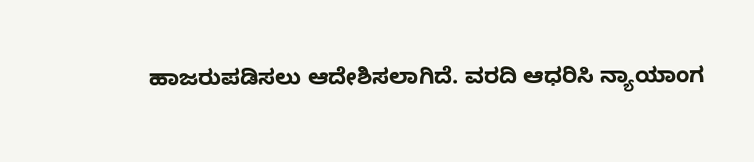ಹಾಜರುಪಡಿಸಲು ಆದೇಶಿಸಲಾಗಿದೆ. ವರದಿ ಆಧರಿಸಿ ನ್ಯಾಯಾಂಗ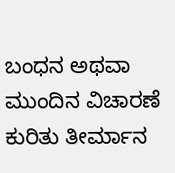ಬಂಧನ ಅಥವಾ ಮುಂದಿನ ವಿಚಾರಣೆ ಕುರಿತು ತೀರ್ಮಾನ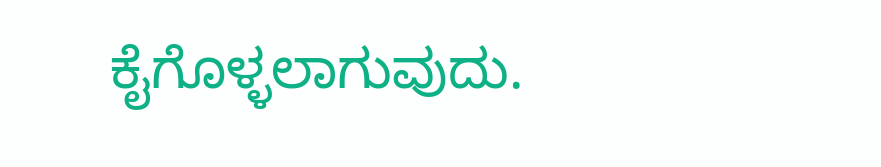ಕೈಗೊಳ್ಳಲಾಗುವುದು.